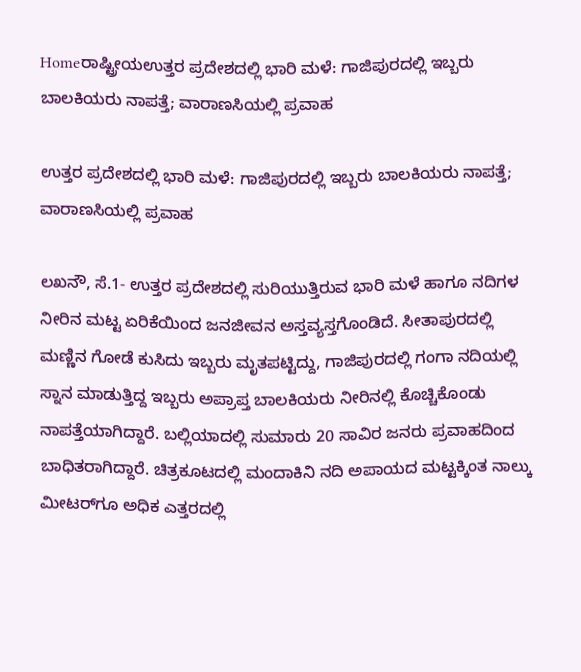Homeರಾಷ್ಟ್ರೀಯಉತ್ತರ ಪ್ರದೇಶದಲ್ಲಿ ಭಾರಿ ಮಳೆ: ಗಾಜಿಪುರದಲ್ಲಿ ಇಬ್ಬರು ಬಾಲಕಿಯರು ನಾಪತ್ತೆ; ವಾರಾಣಸಿಯಲ್ಲಿ ಪ್ರವಾಹ

ಉತ್ತರ ಪ್ರದೇಶದಲ್ಲಿ ಭಾರಿ ಮಳೆ: ಗಾಜಿಪುರದಲ್ಲಿ ಇಬ್ಬರು ಬಾಲಕಿಯರು ನಾಪತ್ತೆ; ವಾರಾಣಸಿಯಲ್ಲಿ ಪ್ರವಾಹ

ಲಖನೌ, ಸೆ.1- ಉತ್ತರ ಪ್ರದೇಶದಲ್ಲಿ ಸುರಿಯುತ್ತಿರುವ ಭಾರಿ ಮಳೆ ಹಾಗೂ ನದಿಗಳ ನೀರಿನ ಮಟ್ಟ ಏರಿಕೆಯಿಂದ ಜನಜೀವನ ಅಸ್ತವ್ಯಸ್ತಗೊಂಡಿದೆ. ಸೀತಾಪುರದಲ್ಲಿ ಮಣ್ಣಿನ ಗೋಡೆ ಕುಸಿದು ಇಬ್ಬರು ಮೃತಪಟ್ಟಿದ್ದು, ಗಾಜಿಪುರದಲ್ಲಿ ಗಂಗಾ ನದಿಯಲ್ಲಿ ಸ್ನಾನ ಮಾಡುತ್ತಿದ್ದ ಇಬ್ಬರು ಅಪ್ರಾಪ್ತ ಬಾಲಕಿಯರು ನೀರಿನಲ್ಲಿ ಕೊಚ್ಚಿಕೊಂಡು ನಾಪತ್ತೆಯಾಗಿದ್ದಾರೆ. ಬಲ್ಲಿಯಾದಲ್ಲಿ ಸುಮಾರು 20 ಸಾವಿರ ಜನರು ಪ್ರವಾಹದಿಂದ ಬಾಧಿತರಾಗಿದ್ದಾರೆ. ಚಿತ್ರಕೂಟದಲ್ಲಿ ಮಂದಾಕಿನಿ ನದಿ ಅಪಾಯದ ಮಟ್ಟಕ್ಕಿಂತ ನಾಲ್ಕು ಮೀಟರ್‌ಗೂ ಅಧಿಕ ಎತ್ತರದಲ್ಲಿ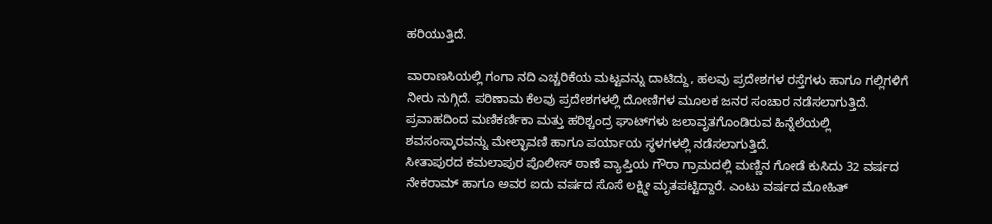ಹರಿಯುತ್ತಿದೆ.

ವಾರಾಣಸಿಯಲ್ಲಿ ಗಂಗಾ ನದಿ ಎಚ್ಚರಿಕೆಯ ಮಟ್ಟವನ್ನು ದಾಟಿದ್ದು, ಹಲವು ಪ್ರದೇಶಗಳ ರಸ್ತೆಗಳು ಹಾಗೂ ಗಲ್ಲಿಗಳಿಗೆ ನೀರು ನುಗ್ಗಿದೆ. ಪರಿಣಾಮ ಕೆಲವು ಪ್ರದೇಶಗಳಲ್ಲಿ ದೋಣಿಗಳ ಮೂಲಕ ಜನರ ಸಂಚಾರ ನಡೆಸಲಾಗುತ್ತಿದೆ. ಪ್ರವಾಹದಿಂದ ಮಣಿಕರ್ಣಿಕಾ ಮತ್ತು ಹರಿಶ್ಚಂದ್ರ ಘಾಟ್‌ಗಳು ಜಲಾವೃತಗೊಂಡಿರುವ ಹಿನ್ನೆಲೆಯಲ್ಲಿ ಶವಸಂಸ್ಕಾರವನ್ನು ಮೇಲ್ಛಾವಣಿ ಹಾಗೂ ಪರ್ಯಾಯ ಸ್ಥಳಗಳಲ್ಲಿ ನಡೆಸಲಾಗುತ್ತಿದೆ.
ಸೀತಾಪುರದ ಕಮಲಾಪುರ ಪೊಲೀಸ್‌‍ ಠಾಣೆ ವ್ಯಾಪ್ತಿಯ ಗೌರಾ ಗ್ರಾಮದಲ್ಲಿ ಮಣ್ಣಿನ ಗೋಡೆ ಕುಸಿದು 32 ವರ್ಷದ ನೇಕರಾಮ್‌ ಹಾಗೂ ಅವರ ಐದು ವರ್ಷದ ಸೊಸೆ ಲಕ್ಷ್ಮೀ ಮೃತಪಟ್ಟಿದ್ದಾರೆ. ಎಂಟು ವರ್ಷದ ಮೋಹಿತ್‌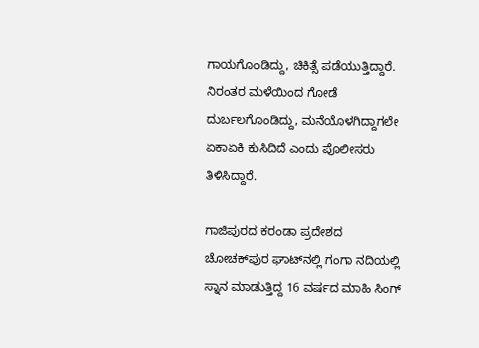ಗಾಯಗೊಂಡಿದ್ದು, ಚಿಕಿತ್ಸೆ ಪಡೆಯುತ್ತಿದ್ದಾರೆ. ನಿರಂತರ ಮಳೆಯಿಂದ ಗೋಡೆ ದುರ್ಬಲಗೊಂಡಿದ್ದು, ಮನೆಯೊಳಗಿದ್ದಾಗಲೇ ಏಕಾಏಕಿ ಕುಸಿದಿದೆ ಎಂದು ಪೊಲೀಸರು ತಿಳಿಸಿದ್ದಾರೆ.

ಗಾಜಿಪುರದ ಕರಂಡಾ ಪ್ರದೇಶದ ಚೋಚಕ್‌ಪುರ ಘಾಟ್‌ನಲ್ಲಿ ಗಂಗಾ ನದಿಯಲ್ಲಿ ಸ್ನಾನ ಮಾಡುತ್ತಿದ್ದ 16 ವರ್ಷದ ಮಾಹಿ ಸಿಂಗ್‌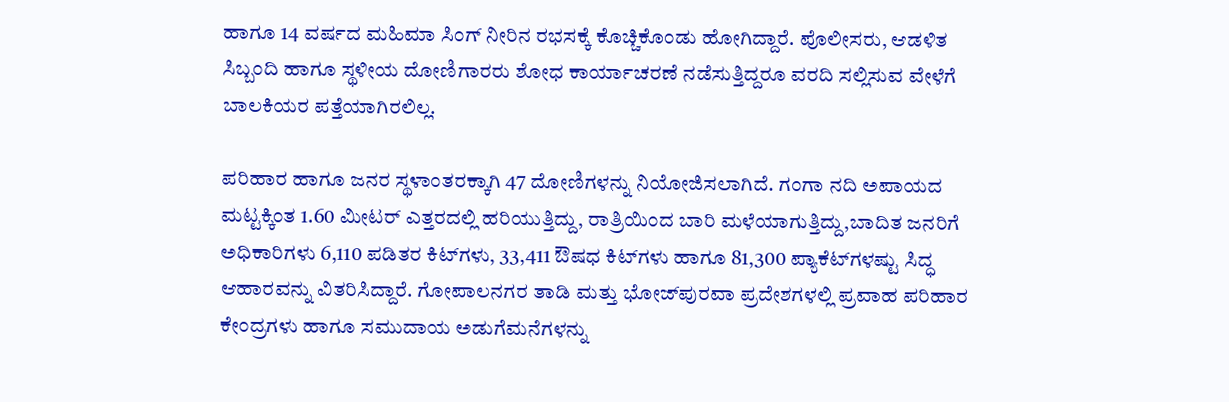ಹಾಗೂ 14 ವರ್ಷದ ಮಹಿಮಾ ಸಿಂಗ್‌ ನೀರಿನ ರಭಸಕ್ಕೆ ಕೊಚ್ಚಿಕೊಂಡು ಹೋಗಿದ್ದಾರೆ. ಪೊಲೀಸರು, ಆಡಳಿತ ಸಿಬ್ಬಂದಿ ಹಾಗೂ ಸ್ಥಳೀಯ ದೋಣಿಗಾರರು ಶೋಧ ಕಾರ್ಯಾಚರಣೆ ನಡೆಸುತ್ತಿದ್ದರೂ ವರದಿ ಸಲ್ಲಿಸುವ ವೇಳೆಗೆ ಬಾಲಕಿಯರ ಪತ್ತೆಯಾಗಿರಲಿಲ್ಲ.

ಪರಿಹಾರ ಹಾಗೂ ಜನರ ಸ್ಥಳಾಂತರಕ್ಕಾಗಿ 47 ದೋಣಿಗಳನ್ನು ನಿಯೋಜಿಸಲಾಗಿದೆ. ಗಂಗಾ ನದಿ ಅಪಾಯದ ಮಟ್ಟಕ್ಕಿಂತ 1.60 ಮೀಟರ್‌ ಎತ್ತರದಲ್ಲಿ ಹರಿಯುತ್ತಿದ್ದು, ರಾತ್ರಿಯಿಂದ ಬಾರಿ ಮಳೆಯಾಗುತ್ತಿದ್ದು,ಬಾದಿತ ಜನರಿಗೆ ಅಧಿಕಾರಿಗಳು 6,110 ಪಡಿತರ ಕಿಟ್‌ಗಳು, 33,411 ಔಷಧ ಕಿಟ್‌ಗಳು ಹಾಗೂ 81,300 ಪ್ಯಾಕೆಟ್‌ಗಳಷ್ಟು ಸಿದ್ಧ ಆಹಾರವನ್ನು ವಿತರಿಸಿದ್ದಾರೆ. ಗೋಪಾಲನಗರ ತಾಡಿ ಮತ್ತು ಭೋಜ್‌ಪುರವಾ ಪ್ರದೇಶಗಳಲ್ಲಿ ಪ್ರವಾಹ ಪರಿಹಾರ ಕೇಂದ್ರಗಳು ಹಾಗೂ ಸಮುದಾಯ ಅಡುಗೆಮನೆಗಳನ್ನು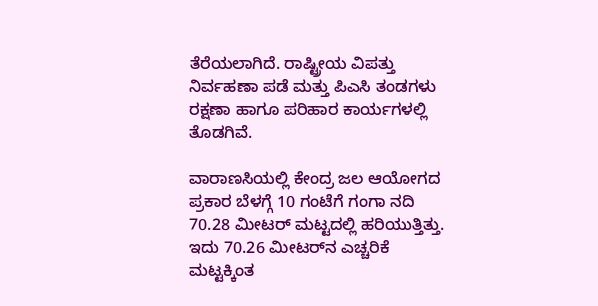ತೆರೆಯಲಾಗಿದೆ. ರಾಷ್ಟ್ರೀಯ ವಿಪತ್ತು ನಿರ್ವಹಣಾ ಪಡೆ ಮತ್ತು ಪಿಎಸಿ ತಂಡಗಳು ರಕ್ಷಣಾ ಹಾಗೂ ಪರಿಹಾರ ಕಾರ್ಯಗಳಲ್ಲಿ ತೊಡಗಿವೆ.

ವಾರಾಣಸಿಯಲ್ಲಿ ಕೇಂದ್ರ ಜಲ ಆಯೋಗದ ಪ್ರಕಾರ ಬೆಳಗ್ಗೆ 10 ಗಂಟೆಗೆ ಗಂಗಾ ನದಿ 70.28 ಮೀಟರ್‌ ಮಟ್ಟದಲ್ಲಿ ಹರಿಯುತ್ತಿತ್ತು. ಇದು 70.26 ಮೀಟರ್‌ನ ಎಚ್ಚರಿಕೆ ಮಟ್ಟಕ್ಕಿಂತ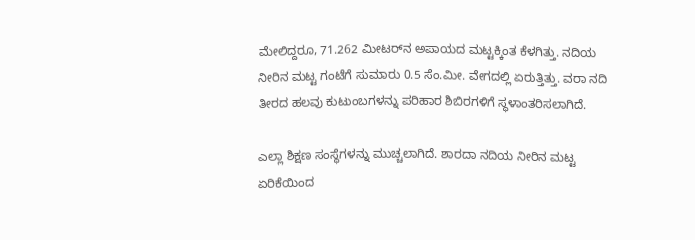ಮೇಲಿದ್ದರೂ, 71.262 ಮೀಟರ್‌ನ ಅಪಾಯದ ಮಟ್ಟಕ್ಕಿಂತ ಕೆಳಗಿತ್ತು. ನದಿಯ ನೀರಿನ ಮಟ್ಟ ಗಂಟೆಗೆ ಸುಮಾರು 0.5 ಸೆಂ.ಮೀ. ವೇಗದಲ್ಲಿ ಏರುತ್ತಿತ್ತು. ವರಾ ನದಿ ತೀರದ ಹಲವು ಕುಟುಂಬಗಳನ್ನು ಪರಿಹಾರ ಶಿಬಿರಗಳಿಗೆ ಸ್ಥಳಾಂತರಿಸಲಾಗಿದೆ.

ಎಲ್ಲಾ ಶಿಕ್ಷಣ ಸಂಸ್ಥೆಗಳನ್ನು ಮುಚ್ಚಲಾಗಿದೆ. ಶಾರದಾ ನದಿಯ ನೀರಿನ ಮಟ್ಟ ಏರಿಕೆಯಿಂದ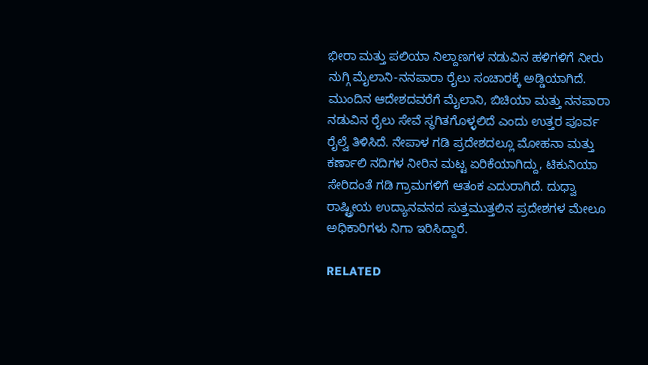ಭೀರಾ ಮತ್ತು ಪಲಿಯಾ ನಿಲ್ದಾಣಗಳ ನಡುವಿನ ಹಳಿಗಳಿಗೆ ನೀರು ನುಗ್ಗಿ ಮೈಲಾನಿ-ನನಪಾರಾ ರೈಲು ಸಂಚಾರಕ್ಕೆ ಅಡ್ಡಿಯಾಗಿದೆ. ಮುಂದಿನ ಆದೇಶದವರೆಗೆ ಮೈಲಾನಿ, ಬಿಚಿಯಾ ಮತ್ತು ನನಪಾರಾ ನಡುವಿನ ರೈಲು ಸೇವೆ ಸ್ಥಗಿತಗೊಳ್ಳಲಿದೆ ಎಂದು ಉತ್ತರ ಪೂರ್ವ ರೈಲ್ವೆ ತಿಳಿಸಿದೆ. ನೇಪಾಳ ಗಡಿ ಪ್ರದೇಶದಲ್ಲೂ ಮೋಹನಾ ಮತ್ತು ಕರ್ಣಾಲಿ ನದಿಗಳ ನೀರಿನ ಮಟ್ಟ ಏರಿಕೆಯಾಗಿದ್ದು, ಟಿಕುನಿಯಾ ಸೇರಿದಂತೆ ಗಡಿ ಗ್ರಾಮಗಳಿಗೆ ಆತಂಕ ಎದುರಾಗಿದೆ. ದುಧ್ವಾ ರಾಷ್ಟ್ರೀಯ ಉದ್ಯಾನವನದ ಸುತ್ತಮುತ್ತಲಿನ ಪ್ರದೇಶಗಳ ಮೇಲೂ ಅಧಿಕಾರಿಗಳು ನಿಗಾ ಇರಿಸಿದ್ದಾರೆ.

RELATED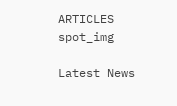ARTICLES
spot_img

Latest News